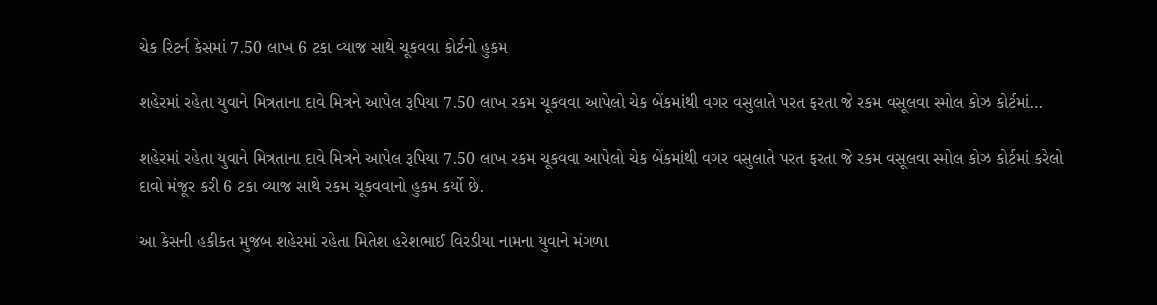ચેક રિટર્ન કેસમાં 7.50 લાખ 6 ટકા વ્યાજ સાથે ચૂકવવા કોર્ટનો હુકમ

શહેરમાં રહેતા યુવાને મિત્રતાના દાવે મિત્રને આપેલ રૂપિયા 7.50 લાખ રકમ ચૂકવવા આપેલો ચેક બેંકમાંથી વગર વસુલાતે પરત ફરતા જે રકમ વસૂલવા સ્મોલ કોઝ કોર્ટમાં…

શહેરમાં રહેતા યુવાને મિત્રતાના દાવે મિત્રને આપેલ રૂપિયા 7.50 લાખ રકમ ચૂકવવા આપેલો ચેક બેંકમાંથી વગર વસુલાતે પરત ફરતા જે રકમ વસૂલવા સ્મોલ કોઝ કોર્ટમાં કરેલો દાવો મંજૂર કરી 6 ટકા વ્યાજ સાથે રકમ ચૂકવવાનો હુકમ કર્યો છે.

આ કેસની હકીકત મુજબ શહેરમાં રહેતા મિતેશ હરેશભાઈ વિરડીયા નામના યુવાને મંગળા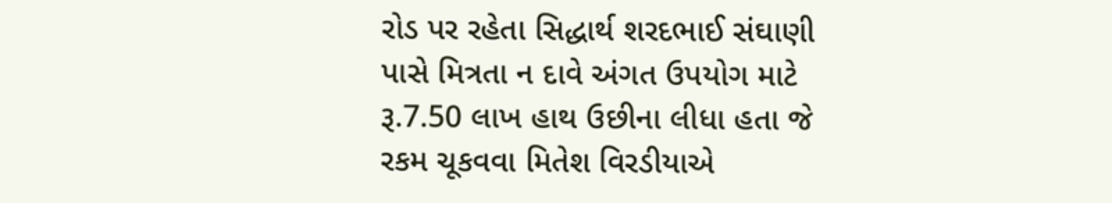રોડ પર રહેતા સિદ્ધાર્થ શરદભાઈ સંઘાણી પાસે મિત્રતા ન દાવે અંગત ઉપયોગ માટે રૂ.7.50 લાખ હાથ ઉછીના લીધા હતા જે રકમ ચૂકવવા મિતેશ વિરડીયાએ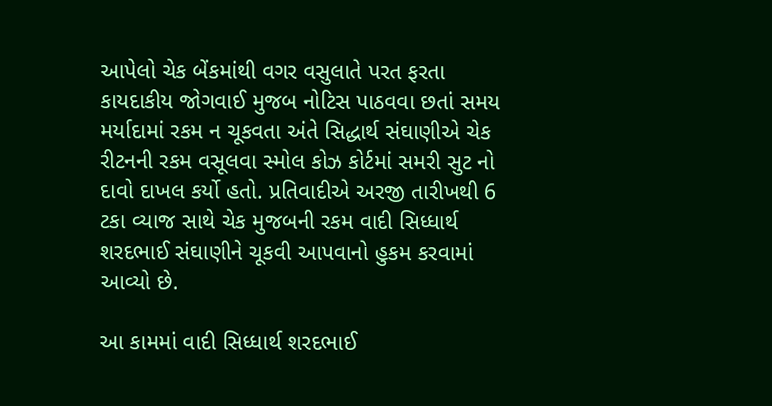આપેલો ચેક બેંકમાંથી વગર વસુલાતે પરત ફરતા કાયદાકીય જોગવાઈ મુજબ નોટિસ પાઠવવા છતાં સમય મર્યાદામાં રકમ ન ચૂકવતા અંતે સિદ્ધાર્થ સંઘાણીએ ચેક રીટનની રકમ વસૂલવા સ્મોલ કોઝ કોર્ટમાં સમરી સુટ નો દાવો દાખલ કર્યો હતો. પ્રતિવાદીએ અરજી તારીખથી 6 ટકા વ્યાજ સાથે ચેક મુજબની રકમ વાદી સિધ્ધાર્થ શરદભાઈ સંઘાણીને ચૂકવી આપવાનો હુકમ કરવામાં આવ્યો છે.

આ કામમાં વાદી સિધ્ધાર્થ શરદભાઈ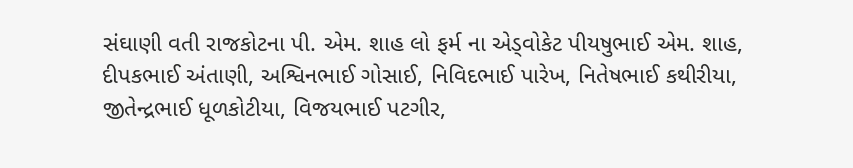સંઘાણી વતી રાજકોટના પી. એમ. શાહ લો ફર્મ ના એડ્વોકેટ પીયષુભાઈ એમ. શાહ, દીપકભાઈ અંતાણી, અશ્વિનભાઈ ગોસાઈ, નિવિદભાઈ પારેખ, નિતેષભાઈ કથીરીયા, જીતેન્દ્રભાઈ ધૂળકોટીયા, વિજયભાઈ પટગીર,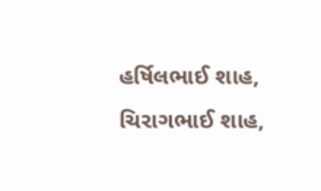હર્ષિલભાઈ શાહ, ચિરાગભાઈ શાહ,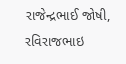રાજેન્દ્રભાઈ જોષી, રવિરાજભાઇ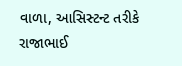વાળા, આસિસ્ટન્ટ તરીકે રાજાભાઈ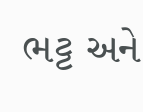ભટ્ટ અને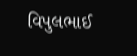વિપુલભાઈ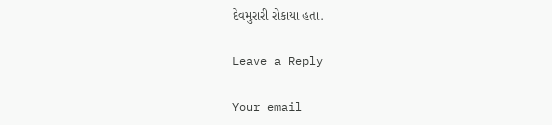દેવમુરારી રોકાયા હતા.

Leave a Reply

Your email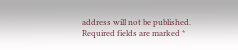address will not be published. Required fields are marked *